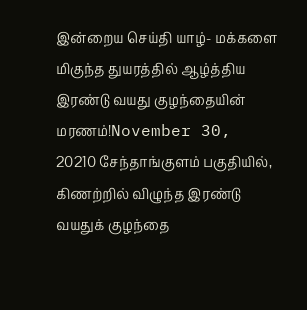இன்றைய செய்தி யாழ்- மக்களை மிகுந்த துயரத்தில் ஆழ்த்திய இரண்டு வயது குழந்தையின் மரணம்!November 30, 20210 சேந்தாங்குளம் பகுதியில், கிணற்றில் விழுந்த இரண்டு வயதுக் குழந்தை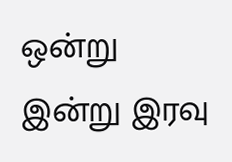ஒன்று இன்று இரவு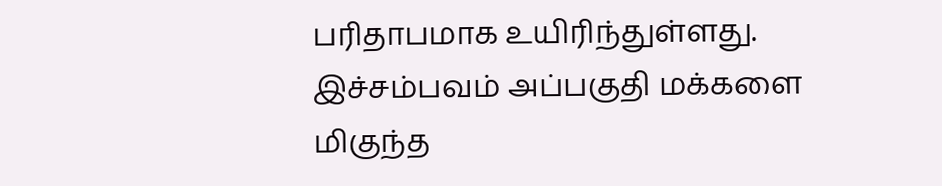பரிதாபமாக உயிரிந்துள்ளது. இச்சம்பவம் அப்பகுதி மக்களை மிகுந்த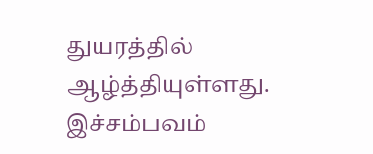துயரத்தில் ஆழ்த்தியுள்ளது. இச்சம்பவம்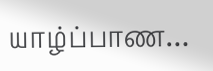யாழ்ப்பாண…